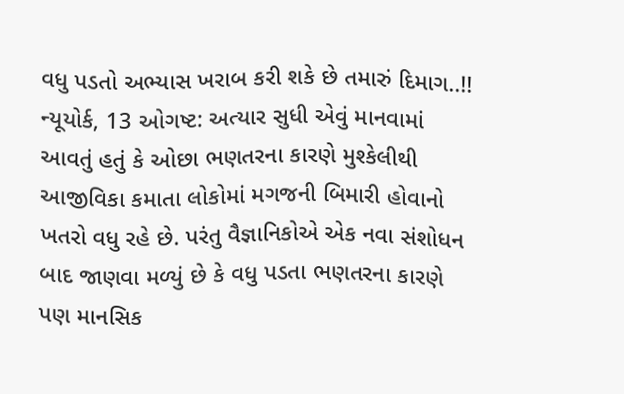વધુ પડતો અભ્યાસ ખરાબ કરી શકે છે તમારું દિમાગ..!!
ન્યૂયોર્ક, 13 ઓગષ્ટ: અત્યાર સુધી એવું માનવામાં આવતું હતું કે ઓછા ભણતરના કારણે મુશ્કેલીથી આજીવિકા કમાતા લોકોમાં મગજની બિમારી હોવાનો ખતરો વધુ રહે છે. પરંતુ વૈજ્ઞાનિકોએ એક નવા સંશોધન બાદ જાણવા મળ્યું છે કે વધુ પડતા ભણતરના કારણે પણ માનસિક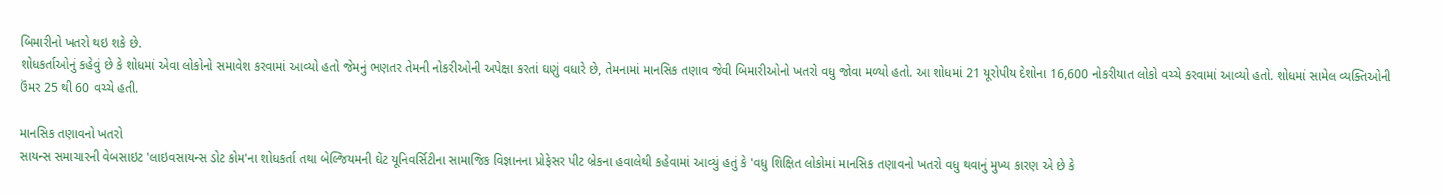બિમારીનો ખતરો થઇ શકે છે.
શોધકર્તાઓનું કહેવું છે કે શોધમાં એવા લોકોનો સમાવેશ કરવામાં આવ્યો હતો જેમનું ભણતર તેમની નોકરીઓની અપેક્ષા કરતાં ઘણું વધારે છે, તેમનામાં માનસિક તણાવ જેવી બિમારીઓનો ખતરો વધુ જોવા મળ્યો હતો. આ શોધમાં 21 યૂરોપીય દેશોના 16,600 નોકરીયાત લોકો વચ્ચે કરવામાં આવ્યો હતો. શોધમાં સામેલ વ્યક્તિઓની ઉંમર 25 થી 60 વચ્ચે હતી.

માનસિક તણાવનો ખતરો
સાયન્સ સમાચારની વેબસાઇટ 'લાઇવસાયન્સ ડોટ કોમ'ના શોધકર્તા તથા બેલ્જિયમની ઘેંટ યૂનિવર્સિટીના સામાજિક વિજ્ઞાનના પ્રોફેસર પીટ બ્રેકના હવાલેથી કહેવામાં આવ્યું હતું કે 'વધુ શિક્ષિત લોકોમાં માનસિક તણાવનો ખતરો વધુ થવાનું મુખ્ય કારણ એ છે કે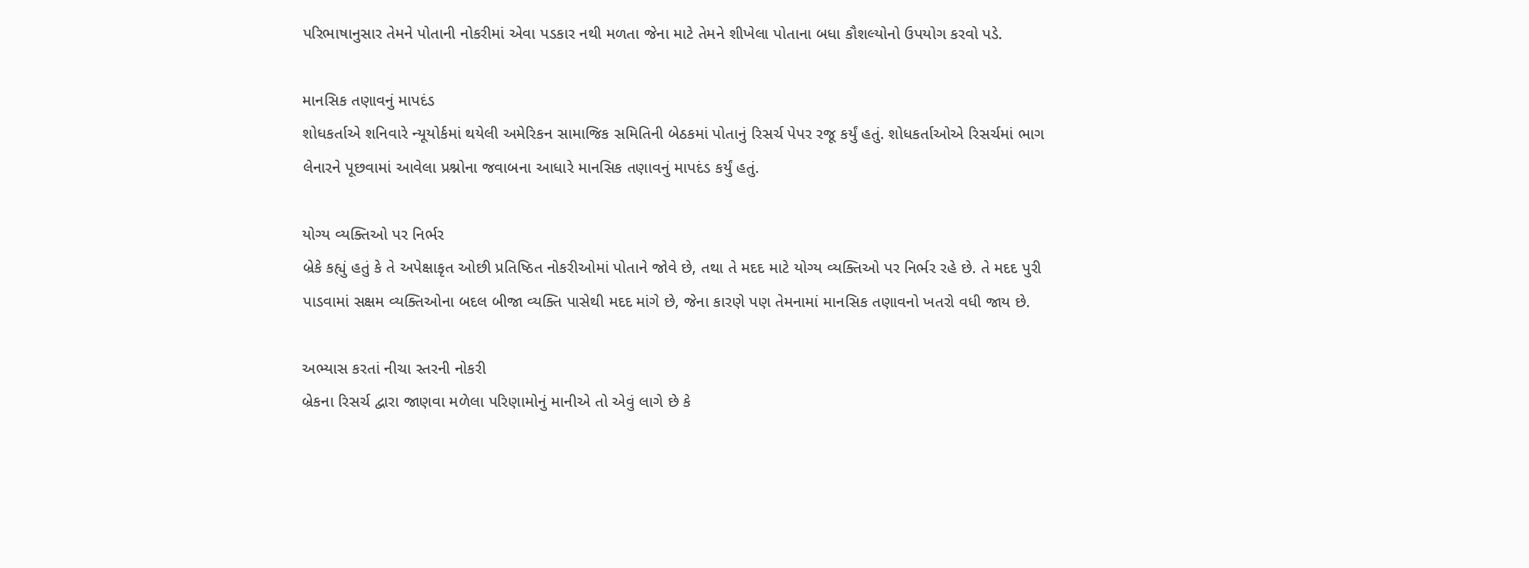પરિભાષાનુસાર તેમને પોતાની નોકરીમાં એવા પડકાર નથી મળતા જેના માટે તેમને શીખેલા પોતાના બધા કૌશલ્યોનો ઉપયોગ કરવો પડે.

માનસિક તણાવનું માપદંડ
શોધકર્તાએ શનિવારે ન્યૂયોર્કમાં થયેલી અમેરિકન સામાજિક સમિતિની બેઠકમાં પોતાનું રિસર્ચ પેપર રજૂ કર્યું હતું. શોધકર્તાઓએ રિસર્ચમાં ભાગ લેનારને પૂછવામાં આવેલા પ્રશ્નોના જવાબના આધારે માનસિક તણાવનું માપદંડ કર્યું હતું.

યોગ્ય વ્યક્તિઓ પર નિર્ભર
બ્રેકે કહ્યું હતું કે તે અપેક્ષાકૃત ઓછી પ્રતિષ્ઠિત નોકરીઓમાં પોતાને જોવે છે, તથા તે મદદ માટે યોગ્ય વ્યક્તિઓ પર નિર્ભર રહે છે. તે મદદ પુરી પાડવામાં સક્ષમ વ્યક્તિઓના બદલ બીજા વ્યક્તિ પાસેથી મદદ માંગે છે, જેના કારણે પણ તેમનામાં માનસિક તણાવનો ખતરો વધી જાય છે.

અભ્યાસ કરતાં નીચા સ્તરની નોકરી
બ્રેકના રિસર્ચ દ્વારા જાણવા મળેલા પરિણામોનું માનીએ તો એવું લાગે છે કે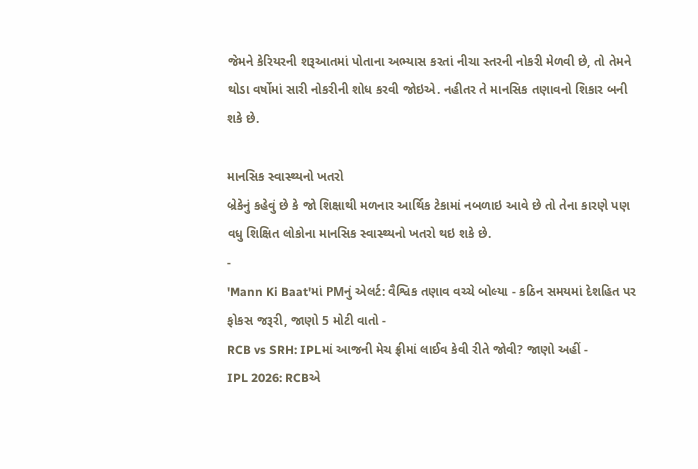જેમને કેરિયરની શરૂઆતમાં પોતાના અભ્યાસ કરતાં નીચા સ્તરની નોકરી મેળવી છે, તો તેમને થોડા વર્ષોમાં સારી નોકરીની શોધ કરવી જોઇએ. નહીતર તે માનસિક તણાવનો શિકાર બની શકે છે.

માનસિક સ્વાસ્થ્યનો ખતરો
બ્રેકેનું કહેવું છે કે જો શિક્ષાથી મળનાર આર્થિક ટેકામાં નબળાઇ આવે છે તો તેના કારણે પણ વધુ શિક્ષિત લોકોના માનસિક સ્વાસ્થ્યનો ખતરો થઇ શકે છે.
-
'Mann Ki Baat'માં PMનું એલર્ટ: વૈશ્વિક તણાવ વચ્ચે બોલ્યા - કઠિન સમયમાં દેશહિત પર ફોકસ જરૂરી, જાણો 5 મોટી વાતો -
RCB vs SRH: IPLમાં આજની મેચ ફ્રીમાં લાઈવ કેવી રીતે જોવી? જાણો અહીં -
IPL 2026: RCBએ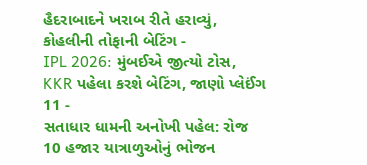હૈદરાબાદને ખરાબ રીતે હરાવ્યું, કોહલીની તોફાની બેટિંગ -
IPL 2026: મુંબઈએ જીત્યો ટોસ, KKR પહેલા કરશે બેટિંગ, જાણો પ્લેઈંગ 11 -
સતાધાર ધામની અનોખી પહેલ: રોજ 10 હજાર યાત્રાળુઓનું ભોજન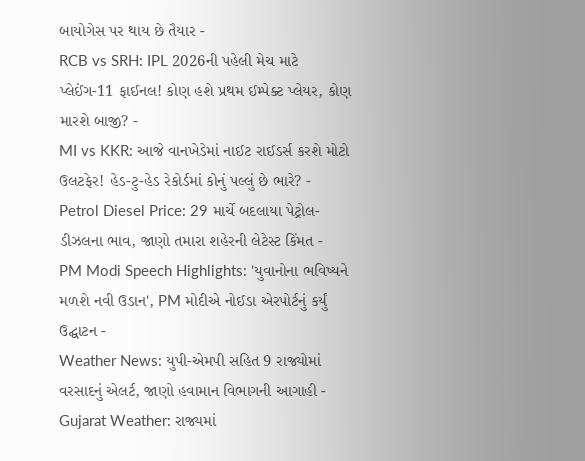બાયોગેસ પર થાય છે તૈયાર -
RCB vs SRH: IPL 2026ની પહેલી મેચ માટે પ્લેઈંગ-11 ફાઈનલ! કોણ હશે પ્રથમ ઈમ્પેક્ટ પ્લેયર, કોણ મારશે બાજી? -
MI vs KKR: આજે વાનખેડેમાં નાઈટ રાઈડર્સ કરશે મોટો ઉલટફેર! હેડ-ટુ-હેડ રેકોર્ડમાં કોનું પલ્લું છે ભારે? -
Petrol Diesel Price: 29 માર્ચે બદલાયા પેટ્રોલ-ડીઝલના ભાવ, જાણો તમારા શહેરની લેટેસ્ટ કિંમત -
PM Modi Speech Highlights: 'યુવાનોના ભવિષ્યને મળશે નવી ઉડાન', PM મોદીએ નોઈડા એરપોર્ટનું કર્યું ઉદ્ઘાટન -
Weather News: યુપી-એમપી સહિત 9 રાજ્યોમાં વરસાદનું એલર્ટ, જાણો હવામાન વિભાગની આગાહી -
Gujarat Weather: રાજ્યમાં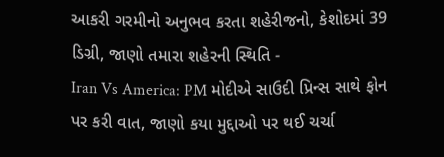આકરી ગરમીનો અનુભવ કરતા શહેરીજનો, કેશોદમાં 39 ડિગ્રી, જાણો તમારા શહેરની સ્થિતિ -
Iran Vs America: PM મોદીએ સાઉદી પ્રિન્સ સાથે ફોન પર કરી વાત, જાણો કયા મુદ્દાઓ પર થઈ ચર્ચા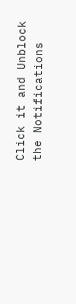Click it and Unblock the Notifications